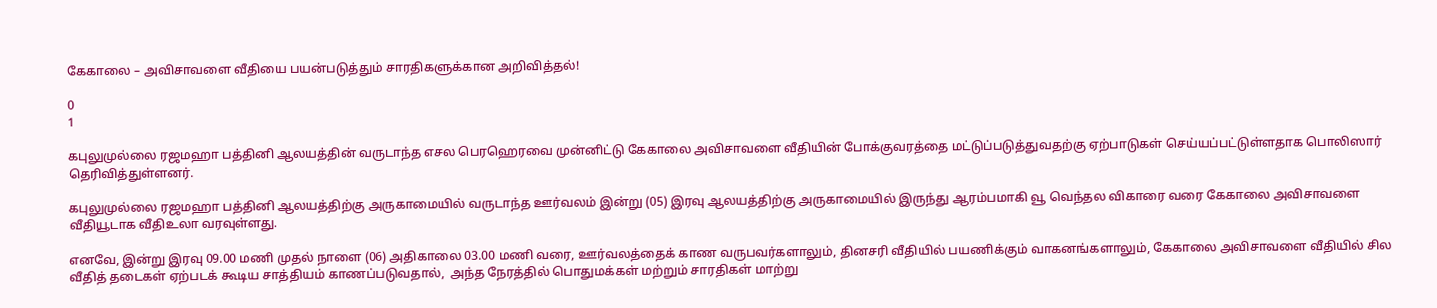கேகாலை – அவிசாவளை வீதியை பயன்படுத்தும் சாரதிகளுக்கான அறிவித்தல்!

0
1

கபுலுமுல்லை ரஜமஹா பத்தினி ஆலயத்தின் வருடாந்த எசல பெரஹெரவை முன்னிட்டு கேகாலை அவிசாவளை வீதியின் போக்குவரத்தை மட்டுப்படுத்துவதற்கு ஏற்பாடுகள் செய்யப்பட்டுள்ளதாக பொலிஸார் தெரிவித்துள்ளனர்.

கபுலுமுல்லை ரஜமஹா பத்தினி ஆலயத்திற்கு அருகாமையில் வருடாந்த ஊர்வலம் இன்று (05) இரவு ஆலயத்திற்கு அருகாமையில் இருந்து ஆரம்பமாகி வூ வெந்தல விகாரை வரை கேகாலை அவிசாவளை வீதியூடாக வீதிஉலா வரவுள்ளது.

எனவே, இன்று இரவு 09.00 மணி முதல் நாளை (06) அதிகாலை 03.00 மணி வரை, ஊர்வலத்தைக் காண வருபவர்களாலும், தினசரி வீதியில் பயணிக்கும் வாகனங்களாலும், கேகாலை அவிசாவளை வீதியில் சில வீதித் தடைகள் ஏற்படக் கூடிய சாத்தியம் காணப்படுவதால்,  அந்த நேரத்தில் பொதுமக்கள் மற்றும் சாரதிகள் மாற்று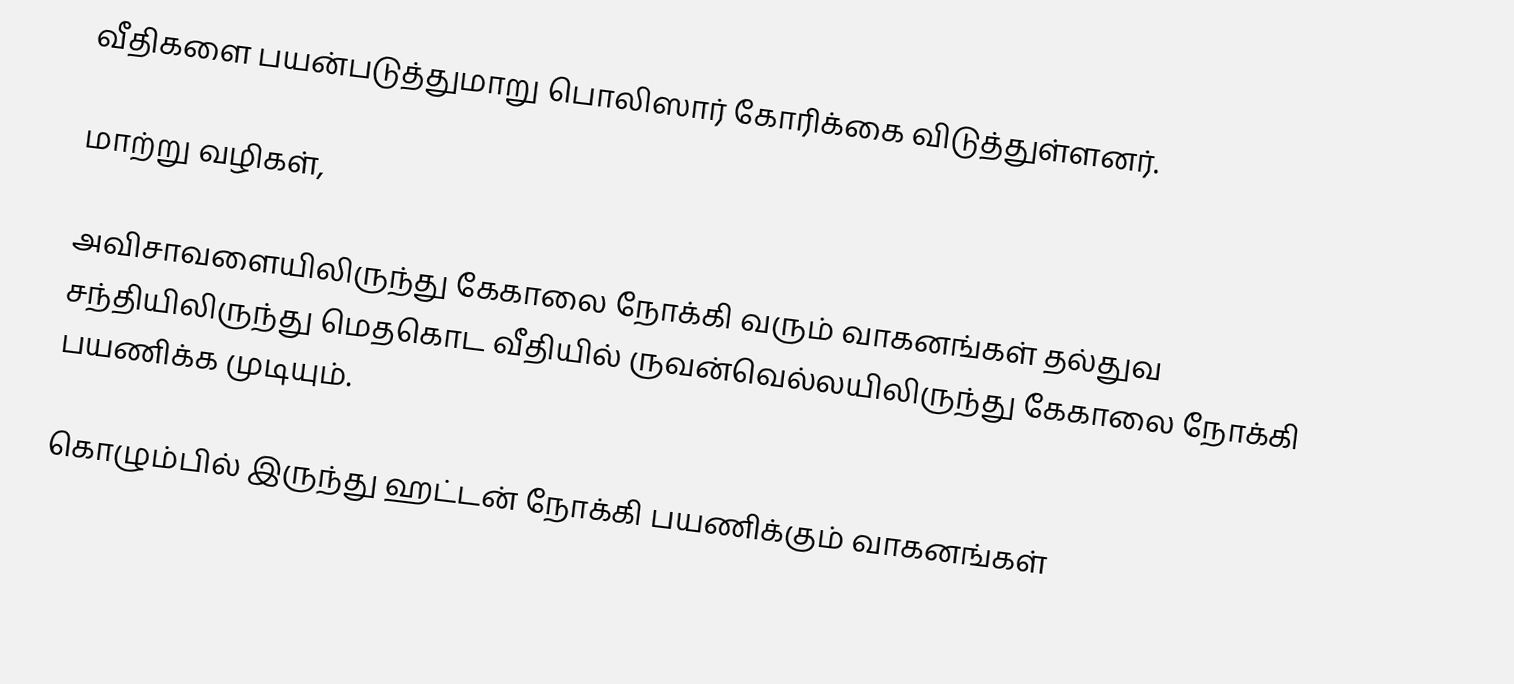வீதிகளை பயன்படுத்துமாறு பொலிஸார் கோரிக்கை விடுத்துள்ளனர்.

மாற்று வழிகள்,

அவிசாவளையிலிருந்து கேகாலை நோக்கி வரும் வாகனங்கள் தல்துவ சந்தியிலிருந்து மெதகொட வீதியில் ருவன்வெல்லயிலிருந்து கேகாலை நோக்கி பயணிக்க முடியும்.

கொழும்பில் இருந்து ஹட்டன் நோக்கி பயணிக்கும் வாகனங்கள்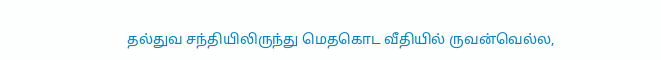தல்துவ சந்தியிலிருந்து மெதகொட வீதியில் ருவன்வெல்ல,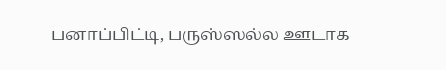பனாப்பிட்டி, பருஸ்ஸல்ல ஊடாக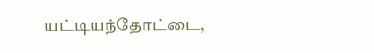யட்டியந்தோட்டை,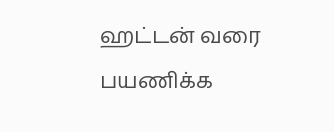ஹட்டன் வரை பயணிக்க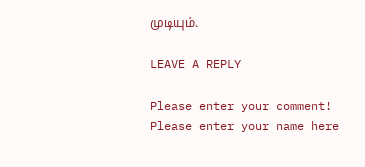முடியும்.

LEAVE A REPLY

Please enter your comment!
Please enter your name here